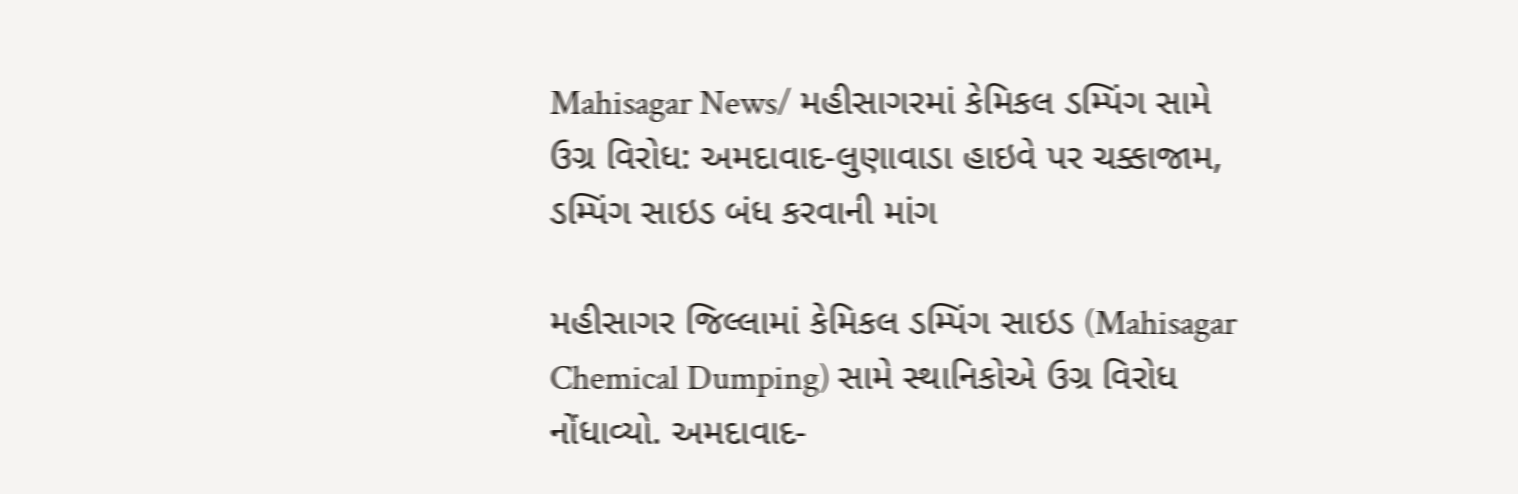Mahisagar News/ મહીસાગરમાં કેમિકલ ડમ્પિંગ સામે ઉગ્ર વિરોધ: અમદાવાદ-લુણાવાડા હાઇવે પર ચક્કાજામ, ડમ્પિંગ સાઇડ બંધ કરવાની માંગ

મહીસાગર જિલ્લામાં કેમિકલ ડમ્પિંગ સાઇડ (Mahisagar Chemical Dumping) સામે સ્થાનિકોએ ઉગ્ર વિરોધ નોંધાવ્યો. અમદાવાદ-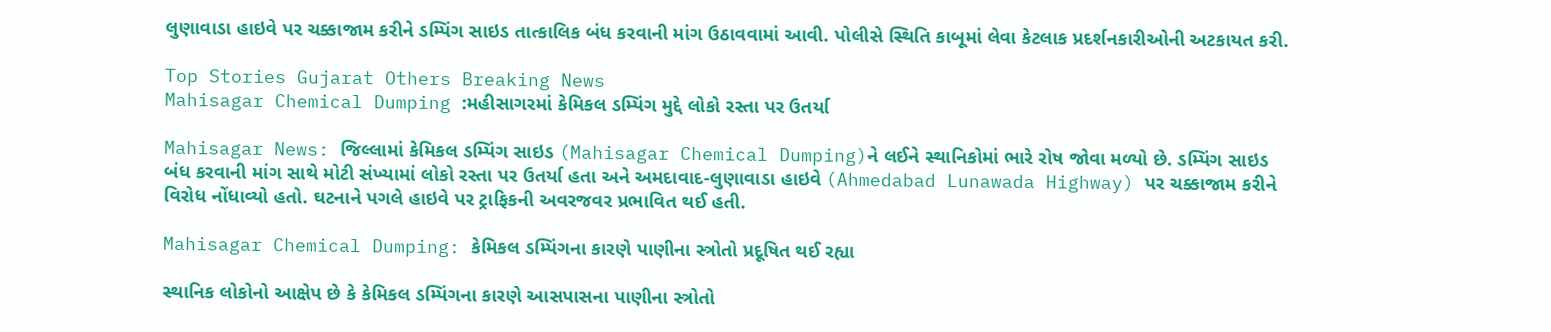લુણાવાડા હાઇવે પર ચક્કાજામ કરીને ડમ્પિંગ સાઇડ તાત્કાલિક બંધ કરવાની માંગ ઉઠાવવામાં આવી. પોલીસે સ્થિતિ કાબૂમાં લેવા કેટલાક પ્રદર્શનકારીઓની અટકાયત કરી.

Top Stories Gujarat Others Breaking News
Mahisagar Chemical Dumping :મહીસાગરમાં કેમિકલ ડમ્પિંગ મુદ્દે લોકો રસ્તા પર ઉતર્યા

Mahisagar News: જિલ્લામાં કેમિકલ ડમ્પિંગ સાઇડ (Mahisagar Chemical Dumping)ને લઈને સ્થાનિકોમાં ભારે રોષ જોવા મળ્યો છે. ડમ્પિંગ સાઇડ બંધ કરવાની માંગ સાથે મોટી સંખ્યામાં લોકો રસ્તા પર ઉતર્યા હતા અને અમદાવાદ-લુણાવાડા હાઇવે (Ahmedabad Lunawada Highway) પર ચક્કાજામ કરીને વિરોધ નોંધાવ્યો હતો. ઘટનાને પગલે હાઇવે પર ટ્રાફિકની અવરજવર પ્રભાવિત થઈ હતી.

Mahisagar Chemical Dumping: કેમિકલ ડમ્પિંગના કારણે પાણીના સ્ત્રોતો પ્રદૂષિત થઈ રહ્યા

સ્થાનિક લોકોનો આક્ષેપ છે કે કેમિકલ ડમ્પિંગના કારણે આસપાસના પાણીના સ્ત્રોતો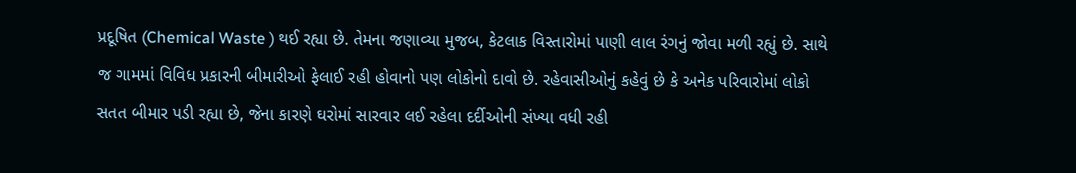પ્રદૂષિત (Chemical Waste ) થઈ રહ્યા છે. તેમના જણાવ્યા મુજબ, કેટલાક વિસ્તારોમાં પાણી લાલ રંગનું જોવા મળી રહ્યું છે. સાથે જ ગામમાં વિવિધ પ્રકારની બીમારીઓ ફેલાઈ રહી હોવાનો પણ લોકોનો દાવો છે. રહેવાસીઓનું કહેવું છે કે અનેક પરિવારોમાં લોકો સતત બીમાર પડી રહ્યા છે, જેના કારણે ઘરોમાં સારવાર લઈ રહેલા દર્દીઓની સંખ્યા વધી રહી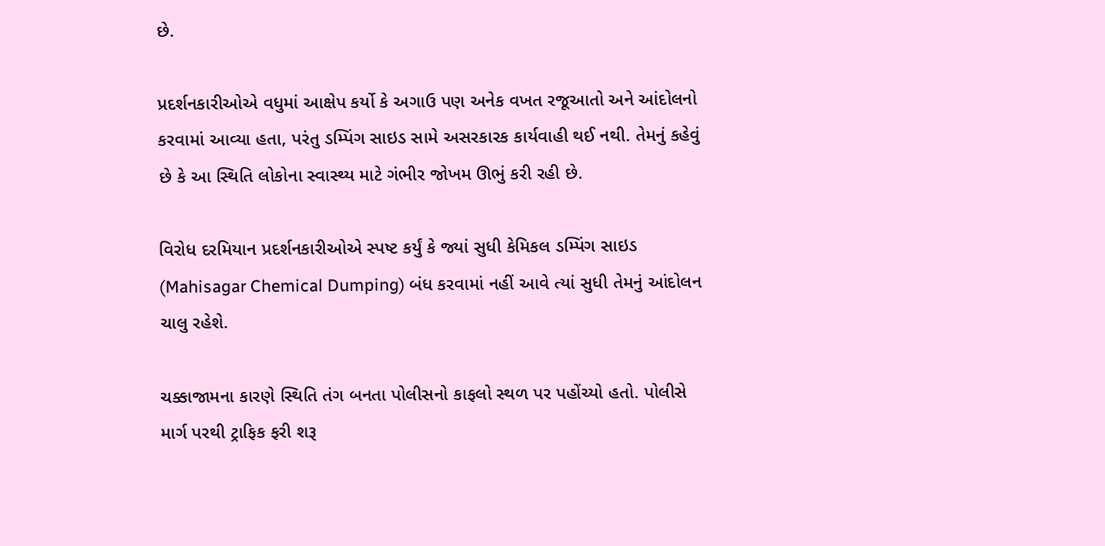છે.

પ્રદર્શનકારીઓએ વધુમાં આક્ષેપ કર્યો કે અગાઉ પણ અનેક વખત રજૂઆતો અને આંદોલનો કરવામાં આવ્યા હતા, પરંતુ ડમ્પિંગ સાઇડ સામે અસરકારક કાર્યવાહી થઈ નથી. તેમનું કહેવું છે કે આ સ્થિતિ લોકોના સ્વાસ્થ્ય માટે ગંભીર જોખમ ઊભું કરી રહી છે.

વિરોધ દરમિયાન પ્રદર્શનકારીઓએ સ્પષ્ટ કર્યું કે જ્યાં સુધી કેમિકલ ડમ્પિંગ સાઇડ (Mahisagar Chemical Dumping) બંધ કરવામાં નહીં આવે ત્યાં સુધી તેમનું આંદોલન ચાલુ રહેશે.

ચક્કાજામના કારણે સ્થિતિ તંગ બનતા પોલીસનો કાફલો સ્થળ પર પહોંચ્યો હતો. પોલીસે માર્ગ પરથી ટ્રાફિક ફરી શરૂ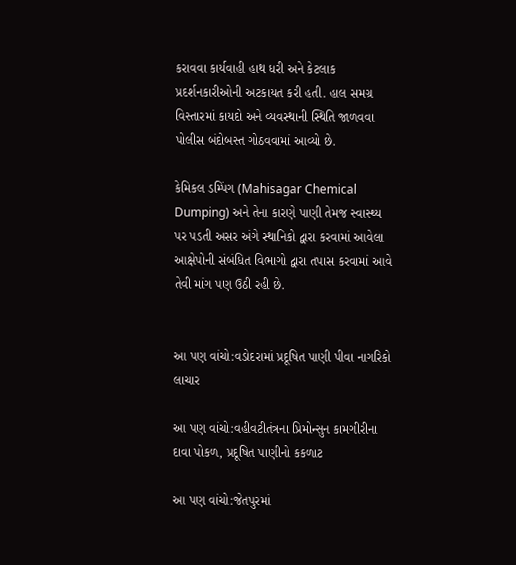કરાવવા કાર્યવાહી હાથ ધરી અને કેટલાક પ્રદર્શનકારીઓની અટકાયત કરી હતી. હાલ સમગ્ર વિસ્તારમાં કાયદો અને વ્યવસ્થાની સ્થિતિ જાળવવા પોલીસ બંદોબસ્ત ગોઠવવામાં આવ્યો છે.

કેમિકલ ડમ્પિંગ (Mahisagar Chemical Dumping) અને તેના કારણે પાણી તેમજ સ્વાસ્થ્ય પર પડતી અસર અંગે સ્થાનિકો દ્વારા કરવામાં આવેલા આક્ષેપોની સંબંધિત વિભાગો દ્વારા તપાસ કરવામાં આવે તેવી માંગ પણ ઉઠી રહી છે.


આ પણ વાંચો:વડોદરામાં પ્રદૂષિત પાણી પીવા નાગરિકો લાચાર

આ પણ વાંચો:વહીવટીતંત્રના પ્રિમોન્સુન કામગીરીના દાવા પોકળ, પ્રદૂષિત પાણીનો કકળાટ

આ પણ વાંચો:જેતપુરમાં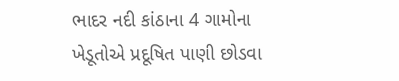ભાદર નદી કાંઠાના 4 ગામોના ખેડૂતોએ પ્રદૂષિત પાણી છોડવા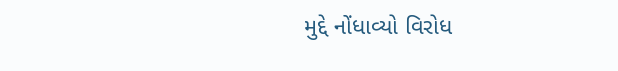મુદ્દે નોંધાવ્યો વિરોધ